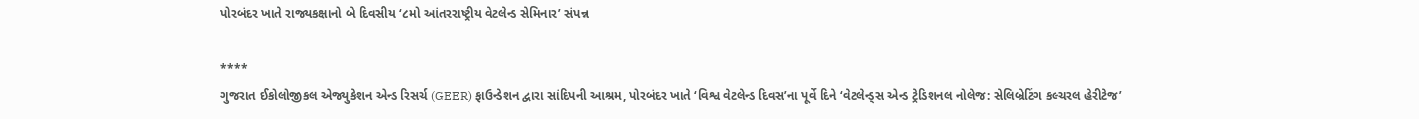પોરબંદર ખાતે રાજ્યકક્ષાનો બે દિવસીય ‘૮મો આંતરરાષ્ટ્રીય વેટલેન્ડ સેમિનાર’ સંપન્ન

****
ગુજરાત ઈકોલોજીકલ એજ્યુકેશન એન્ડ રિસર્ચ (GEER) ફાઉન્ડેશન દ્વારા સાંદિપની આશ્રમ, પોરબંદર ખાતે ‘વિશ્વ વેટલેન્ડ દિવસ’ના પૂર્વે દિને ‘વેટલેન્ડ્સ એન્ડ ટ્રેડિશનલ નોલેજ: સેલિબ્રેટિંગ કલ્ચરલ હેરીટેજ’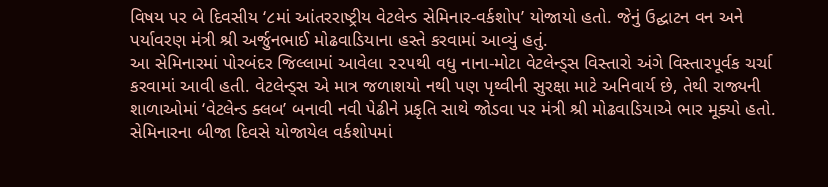વિષય પર બે દિવસીય ‘૮માં આંતરરાષ્ટ્રીય વેટલેન્ડ સેમિનાર-વર્કશોપ’ યોજાયો હતો. જેનું ઉદ્ઘાટન વન અને પર્યાવરણ મંત્રી શ્રી અર્જુનભાઈ મોઢવાડિયાના હસ્તે કરવામાં આવ્યું હતું.
આ સેમિનારમાં પોરબંદર જિલ્લામાં આવેલા ૨૨૫થી વધુ નાના-મોટા વેટલેન્ડ્સ વિસ્તારો અંગે વિસ્તારપૂર્વક ચર્ચા કરવામાં આવી હતી. વેટલેન્ડ્સ એ માત્ર જળાશયો નથી પણ પૃથ્વીની સુરક્ષા માટે અનિવાર્ય છે, તેથી રાજ્યની શાળાઓમાં ‘વેટલેન્ડ ક્લબ’ બનાવી નવી પેઢીને પ્રકૃતિ સાથે જોડવા પર મંત્રી શ્રી મોઢવાડિયાએ ભાર મૂક્યો હતો.
સેમિનારના બીજા દિવસે યોજાયેલ વર્કશોપમાં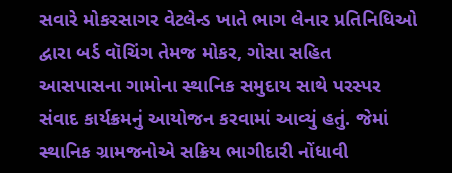સવારે મોકરસાગર વેટલેન્ડ ખાતે ભાગ લેનાર પ્રતિનિધિઓ દ્વારા બર્ડ વૉચિંગ તેમજ મોકર, ગોસા સહિત આસપાસના ગામોના સ્થાનિક સમુદાય સાથે પરસ્પર સંવાદ કાર્યક્રમનું આયોજન કરવામાં આવ્યું હતું. જેમાં સ્થાનિક ગ્રામજનોએ સક્રિય ભાગીદારી નોંધાવી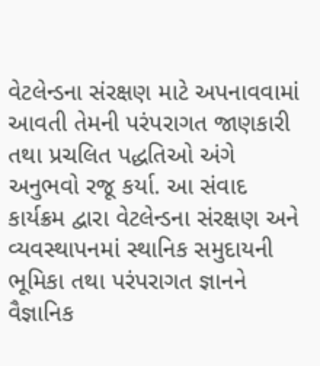વેટલેન્ડના સંરક્ષણ માટે અપનાવવામાં આવતી તેમની પરંપરાગત જાણકારી તથા પ્રચલિત પદ્ધતિઓ અંગે અનુભવો રજૂ કર્યા. આ સંવાદ કાર્યક્રમ દ્વારા વેટલેન્ડના સંરક્ષણ અને વ્યવસ્થાપનમાં સ્થાનિક સમુદાયની ભૂમિકા તથા પરંપરાગત જ્ઞાનને વૈજ્ઞાનિક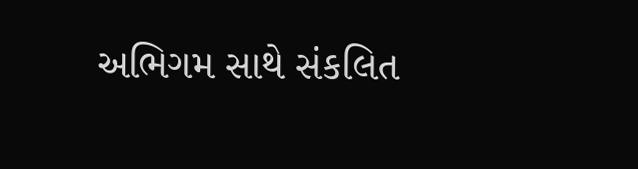અભિગમ સાથે સંકલિત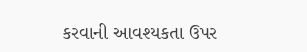કરવાની આવશ્યકતા ઉપર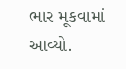ભાર મૂકવામાં આવ્યો.